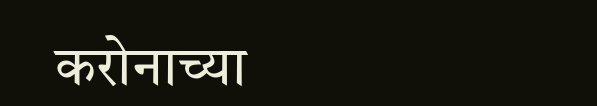करोनाच्या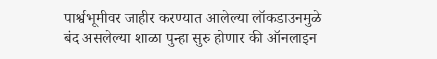पार्श्वभूमीवर जाहीर करण्यात आलेल्या लॉकडाउनमुळे बंद असलेल्या शाळा पुन्हा सुरु होणार की ऑनलाइन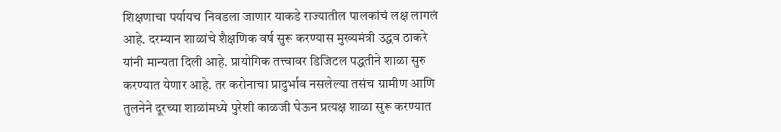शिक्षणाचा पर्यायच निवडला जाणार याकडे राज्यातील पालकांचं लक्ष लागलं आहे. दरम्यान शाळांचे शैक्षणिक वर्ष सुरू करण्यास मुख्यमंत्री उद्धव ठाकरे यांनी मान्यता दिली आहे. प्रायोगिक तत्त्वावर डिजिटल पद्धतीने शाळा सुरु करण्यात येणार आहे. तर करोनाचा प्रादुर्भाव नसलेल्या तसंच ग्रामीण आणि तुलनेने दूरच्या शाळांमध्ये पुरेशी काळजी घेऊन प्रत्यक्ष शाळा सुरू करण्यात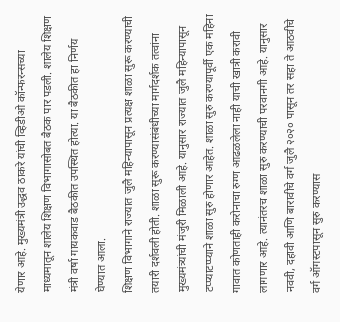येणार आहे. मुख्यमंत्री उद्धव ठाकरे यांची व्हिडीओ कॉन्फरन्सच्या माध्यमातून शालेय शिक्षण विभागासोबत बैठक पार पडली. शालेय शिक्षण मंत्री वर्षा गायकवाड बैठकीत उपस्थित होत्या. या बैठकीत हा निर्णय घेण्यात आला.
शिक्षण विभागाने राज्यात जुलै महिन्यापासून प्रत्यक्ष शाळा सुरू करण्याची तयारी दर्शवली होती. शाळा सुरू करण्यासंबंधीच्या मार्गदर्शक तत्वांना मुख्यमंत्र्यांची मंजुरी मिळाली आहे. यानुसार राज्यात जुलै महिन्यापासून टप्प्याटप्प्याने शाळा सुरु होणार आहेत. शाळा सुरु करण्यापूर्वी एक महिना गावात कोणताही करोनाचा रुग्ण आढळलेला नाही याची खात्री करावी लागणार आहे. त्यानंतरच शाळा सुरु करण्याची परवानगी आहे. यानुसार नववी, दहावी आणि बारावीचे वर्ग जुलै २०२० पासून तर सहा ते आठवीचे वर्ग ऑगस्टपासून सुरु करण्यास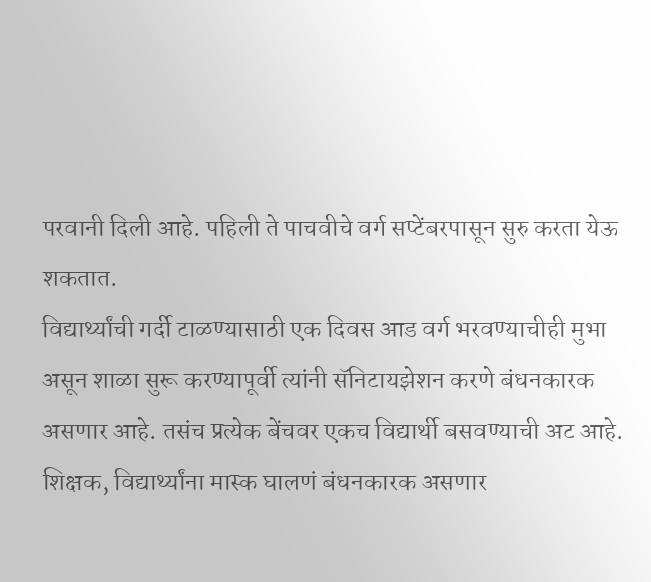परवानी दिली आहे. पहिली ते पाचवीचे वर्ग सप्टेंबरपासून सुरु करता येऊ शकतात.
विद्यार्थ्यांची गर्दी टाळण्यासाठी एक दिवस आड वर्ग भरवण्याचीही मुभा असून शाळा सुरू करण्यापूर्वी त्यांनी सॅनिटायझेशन करणे बंधनकारक असणार आहे. तसंच प्रत्येक बेंचवर एकच विद्यार्थी बसवण्याची अट आहे. शिक्षक, विद्यार्थ्यांना मास्क घालणं बंधनकारक असणार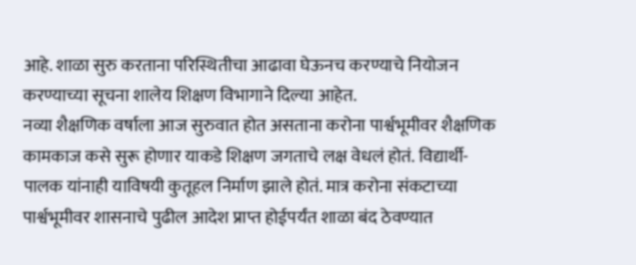आहे. शाळा सुरु करताना परिस्थितीचा आढावा घेऊनच करण्याचे नियोजन करण्याच्या सूचना शालेय शिक्षण विभागाने दिल्या आहेत.
नव्या शैक्षणिक वर्षाला आज सुरुवात होत असताना करोना पार्श्वभूमीवर शैक्षणिक कामकाज कसे सुरू होणार याकडे शिक्षण जगताचे लक्ष वेधलं होतं. विद्यार्थी-पालक यांनाही याविषयी कुतूहल निर्माण झाले होतं. मात्र करोना संकटाच्या पार्श्वभूमीवर शासनाचे पुढील आदेश प्राप्त होईपर्यंत शाळा बंद ठेवण्यात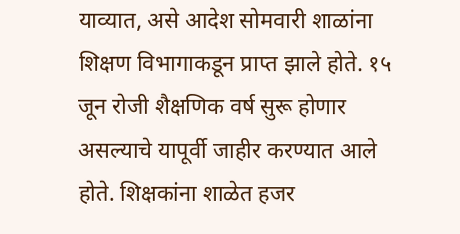याव्यात, असे आदेश सोमवारी शाळांना शिक्षण विभागाकडून प्राप्त झाले होते. १५ जून रोजी शैक्षणिक वर्ष सुरू होणार असल्याचे यापूर्वी जाहीर करण्यात आले होते. शिक्षकांना शाळेत हजर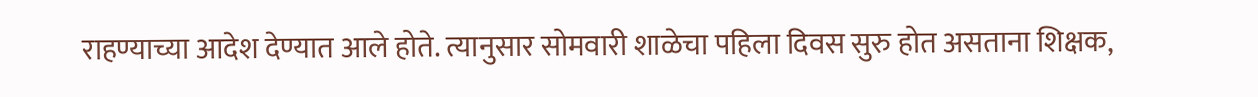राहण्याच्या आदेश देण्यात आले होते. त्यानुसार सोमवारी शाळेचा पहिला दिवस सुरु होत असताना शिक्षक,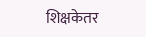शिक्षकेतर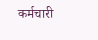कर्मचारी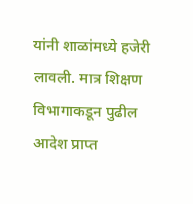यांनी शाळांमध्ये हजेरी लावली. मात्र शिक्षण विभागाकडून पुढील आदेश प्राप्त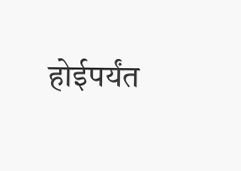होईपर्यंत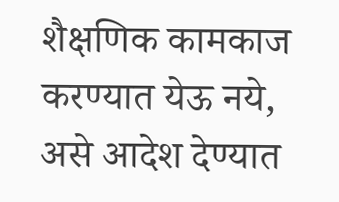शैक्षणिक कामकाज करण्यात येऊ नये, असे आदेश देण्यात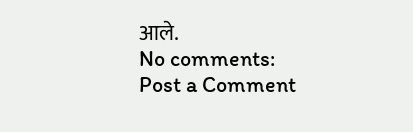आले.
No comments:
Post a Comment